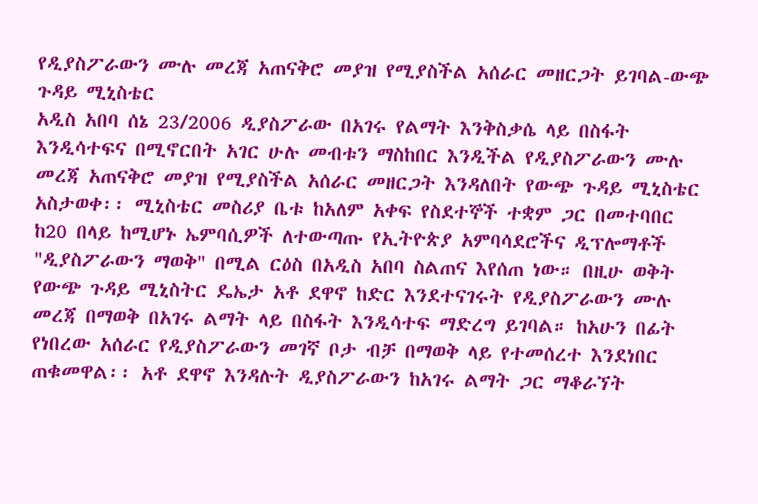የዲያስፖራውን ሙሉ መረጃ አጠናቅሮ መያዝ የሚያስችል አሰራር መዘርጋት ይገባል-ውጭ ጉዳይ ሚኒስቴር
አዲስ አበባ ሰኔ 23/2006 ዲያስፖራው በአገሩ የልማት እንቅስቃሴ ላይ በስፋት እንዲሳተፍና በሚኖርበት አገር ሁሉ መብቱን ማስከበር እንዲችል የዲያስፖራውን ሙሉ መረጃ አጠናቅሮ መያዝ የሚያስችል አሰራር መዘርጋት እንዳለበት የውጭ ጉዳይ ሚኒስቴር አስታወቀ፡፡ ሚኒስቴር መስሪያ ቤቱ ከአለም አቀፍ የስደተኞች ተቋም ጋር በመተባበር ከ20 በላይ ከሚሆኑ ኤምባሲዎች ለተውጣጡ የኢትዮጵያ አምባሳደሮችና ዲፕሎማቶች "ዲያስፖራውን ማወቅ" በሚል ርዕስ በአዲስ አበባ ስልጠና እየሰጠ ነው። በዚሁ ወቅት የውጭ ጉዳይ ሚኒስትር ዴኤታ አቶ ደዋኖ ከድር እንደተናገሩት የዲያስፖራውን ሙሉ መረጃ በማወቅ በአገሩ ልማት ላይ በስፋት እንዲሳተፍ ማድረግ ይገባል። ከአሁን በፊት የነበረው አሰራር የዲያስፖራውን መገኛ ቦታ ብቻ በማወቅ ላይ የተመሰረተ እንደነበር ጠቁመዋል፡፡ አቶ ደዋኖ እንዳሉት ዲያስፖራውን ከአገሩ ልማት ጋር ማቆራኘት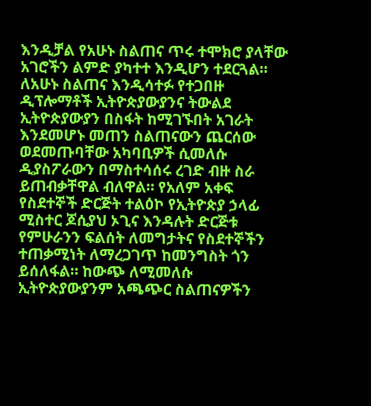እንዲቻል የአሁኑ ስልጠና ጥሩ ተሞክሮ ያላቸው አገሮችን ልምድ ያካተተ እንዲሆን ተደርጓል። ለአሁኑ ስልጠና እንዲሳተፉ የተጋበዙ ዲፕሎማቶች ኢትዮጵያውያንና ትውልደ ኢትዮጵያውያን በስፋት ከሚገኙበት አገራት እንደመሆኑ መጠን ስልጠናውን ጨርሰው ወደመጡባቸው አካባቢዎች ሲመለሱ ዲያስፖራውን በማስተሳሰሩ ረገድ ብዙ ስራ ይጠብቃቸዋል ብለዋል። የአለም አቀፍ የስደተኞች ድርጅት ተልዕኮ የኢትዮጵያ ኃላፊ ሚስተር ጆሲያህ ኦጊና እንዳሉት ድርጅቱ የምሁራንን ፍልሰት ለመግታትና የስደተኞችን ተጠቃሚነት ለማረጋገጥ ከመንግስት ጎን ይሰለፋል። ከውጭ ለሚመለሱ ኢትዮጵያውያንም አጫጭር ስልጠናዎችን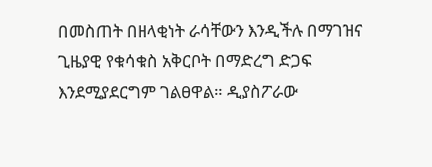በመስጠት በዘላቂነት ራሳቸውን እንዲችሉ በማገዝና ጊዜያዊ የቁሳቁስ አቅርቦት በማድረግ ድጋፍ እንደሚያደርግም ገልፀዋል። ዲያስፖራው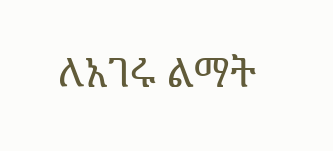ለአገሩ ልማት